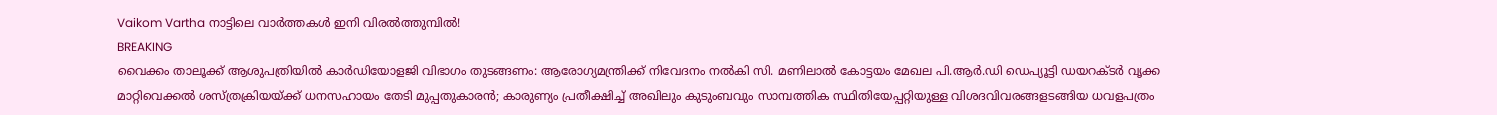Vaikom Vartha നാട്ടിലെ വാർത്തകൾ ഇനി വിരൽത്തുമ്പിൽ!
BREAKING
വൈക്കം താലൂക്ക് ആശുപത്രിയിൽ കാർഡിയോളജി വിഭാഗം തുടങ്ങണം: ആരോഗ്യമന്ത്രിക്ക് നിവേദനം നൽകി സി. മണിലാൽ കോട്ടയം മേഖല പി.ആർ.ഡി ഡെപ്യൂട്ടി ഡയറക്ടർ വൃക്ക മാറ്റിവെക്കൽ ശസ്ത്രക്രിയയ്ക്ക് ധനസഹായം തേടി മുപ്പതുകാരൻ; കാരുണ്യം പ്രതീക്ഷിച്ച് അഖിലും കുടുംബവും സാമ്പത്തിക സ്ഥിതിയേപ്പറ്റിയുള്ള വിശദവിവരങ്ങളടങ്ങിയ ധവളപത്രം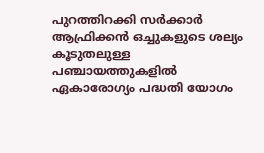പുറത്തിറക്കി സർക്കാർ ആഫ്രിക്കൻ ഒച്ചുകളുടെ ശല്യം കൂടുതലുള്ള പഞ്ചായത്തുകളിൽ ഏകാരോഗ്യം പദ്ധതി യോഗം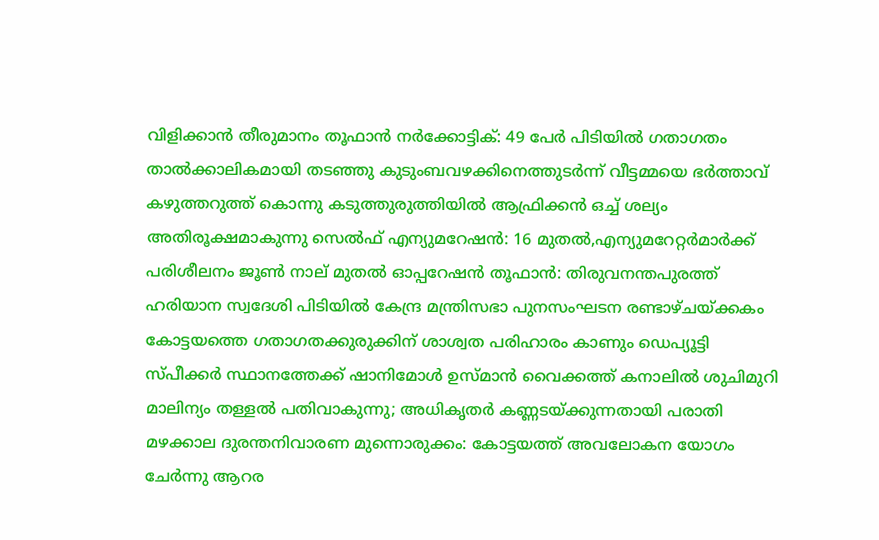വിളിക്കാൻ തീരുമാനം തൂഫാൻ നർക്കോട്ടിക്: 49 പേർ പിടിയിൽ ഗതാഗതം താൽക്കാലികമായി തടഞ്ഞു കുടുംബവഴക്കിനെത്തുടർന്ന് വീട്ടമ്മയെ ഭർത്താവ് കഴുത്തറുത്ത് കൊന്നു കടുത്തുരുത്തിയിൽ ആഫ്രിക്കൻ ഒച്ച് ശല്യം അതിരൂക്ഷമാകുന്നു സെല്‍ഫ് എന്യുമറേഷന്‍: 16 മുതല്‍,എന്യുമറേറ്റര്‍മാർക്ക് പരിശീലനം ജൂൺ നാല് മുതല്‍ ഓപ്പറേഷൻ തൂഫാൻ: തിരുവനന്തപുരത്ത് ഹരിയാന സ്വദേശി പിടിയിൽ കേന്ദ്ര മന്ത്രിസഭാ പുനസംഘടന രണ്ടാഴ്‌ചയ്ക്കകം കോട്ടയത്തെ ഗതാഗതക്കുരുക്കിന് ശാശ്വത പരിഹാരം കാണും ഡെപ്യൂട്ടി സ്പീക്കർ സ്ഥാനത്തേക്ക് ഷാനിമോൾ ഉസ്‌മാൻ വൈക്കത്ത് കനാലിൽ ശുചിമുറി മാലിന്യം തള്ളൽ പതിവാകുന്നു; അധികൃതർ കണ്ണടയ്ക്കുന്നതായി പരാതി മഴക്കാല ദുരന്തനിവാരണ മുന്നൊരുക്കം: കോട്ടയത്ത് അവലോകന യോഗം ചേർന്നു ആറര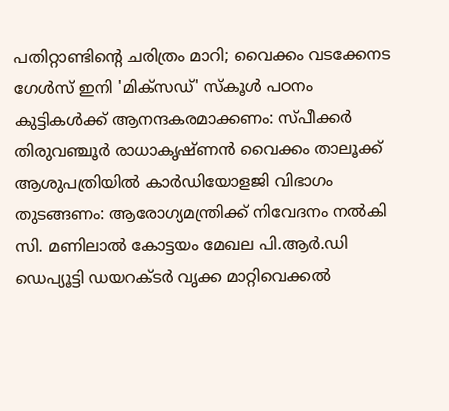പതിറ്റാണ്ടിന്റെ ചരിത്രം മാറി; വൈക്കം വടക്കേനട ഗേൾസ് ഇനി 'മിക്സഡ്' സ്കൂൾ പഠനം കുട്ടികള്‍ക്ക് ആനന്ദകരമാക്കണം: സ്പീക്കര്‍ തിരുവഞ്ചൂര്‍ രാധാകൃഷ്ണന്‍ വൈക്കം താലൂക്ക് ആശുപത്രിയിൽ കാർഡിയോളജി വിഭാഗം തുടങ്ങണം: ആരോഗ്യമന്ത്രിക്ക് നിവേദനം നൽകി സി. മണിലാൽ കോട്ടയം മേഖല പി.ആർ.ഡി ഡെപ്യൂട്ടി ഡയറക്ടർ വൃക്ക മാറ്റിവെക്കൽ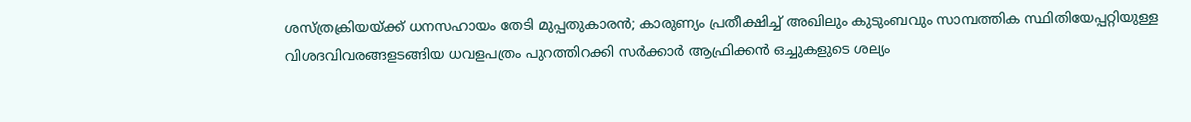ശസ്ത്രക്രിയയ്ക്ക് ധനസഹായം തേടി മുപ്പതുകാരൻ; കാരുണ്യം പ്രതീക്ഷിച്ച് അഖിലും കുടുംബവും സാമ്പത്തിക സ്ഥിതിയേപ്പറ്റിയുള്ള വിശദവിവരങ്ങളടങ്ങിയ ധവളപത്രം പുറത്തിറക്കി സർക്കാർ ആഫ്രിക്കൻ ഒച്ചുകളുടെ ശല്യം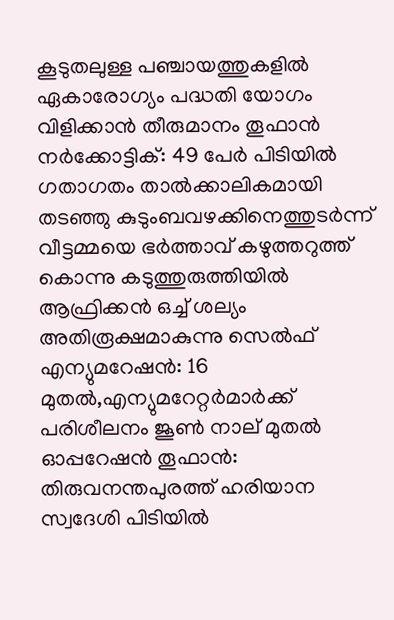കൂടുതലുള്ള പഞ്ചായത്തുകളിൽ ഏകാരോഗ്യം പദ്ധതി യോഗം വിളിക്കാൻ തീരുമാനം തൂഫാൻ നർക്കോട്ടിക്: 49 പേർ പിടിയിൽ ഗതാഗതം താൽക്കാലികമായി തടഞ്ഞു കുടുംബവഴക്കിനെത്തുടർന്ന് വീട്ടമ്മയെ ഭർത്താവ് കഴുത്തറുത്ത് കൊന്നു കടുത്തുരുത്തിയിൽ ആഫ്രിക്കൻ ഒച്ച് ശല്യം അതിരൂക്ഷമാകുന്നു സെല്‍ഫ് എന്യുമറേഷന്‍: 16 മുതല്‍,എന്യുമറേറ്റര്‍മാർക്ക് പരിശീലനം ജൂൺ നാല് മുതല്‍ ഓപ്പറേഷൻ തൂഫാൻ: തിരുവനന്തപുരത്ത് ഹരിയാന സ്വദേശി പിടിയിൽ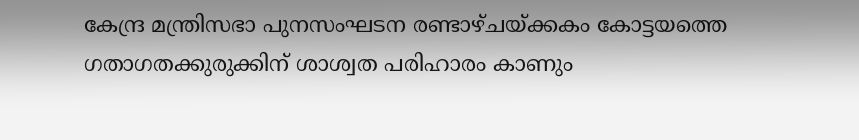കേന്ദ്ര മന്ത്രിസഭാ പുനസംഘടന രണ്ടാഴ്‌ചയ്ക്കകം കോട്ടയത്തെ ഗതാഗതക്കുരുക്കിന് ശാശ്വത പരിഹാരം കാണും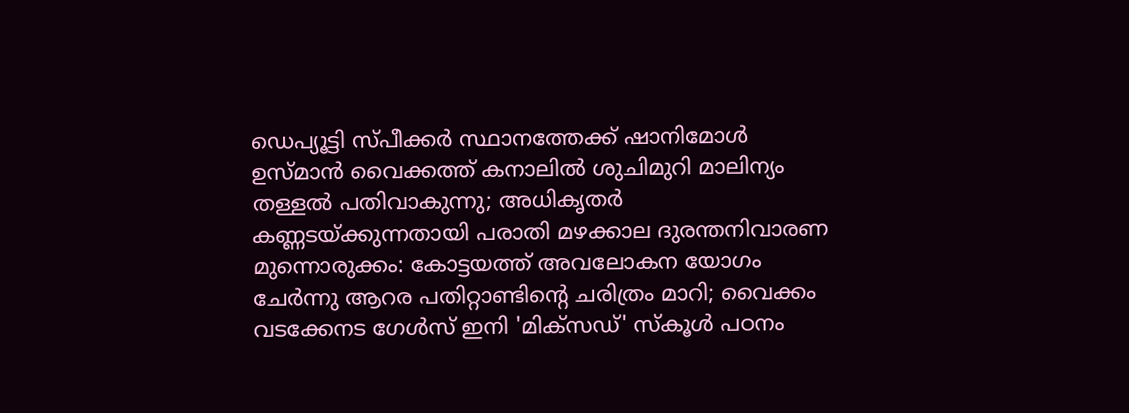ഡെപ്യൂട്ടി സ്പീക്കർ സ്ഥാനത്തേക്ക് ഷാനിമോൾ ഉസ്‌മാൻ വൈക്കത്ത് കനാലിൽ ശുചിമുറി മാലിന്യം തള്ളൽ പതിവാകുന്നു; അധികൃതർ കണ്ണടയ്ക്കുന്നതായി പരാതി മഴക്കാല ദുരന്തനിവാരണ മുന്നൊരുക്കം: കോട്ടയത്ത് അവലോകന യോഗം ചേർന്നു ആറര പതിറ്റാണ്ടിന്റെ ചരിത്രം മാറി; വൈക്കം വടക്കേനട ഗേൾസ് ഇനി 'മിക്സഡ്' സ്കൂൾ പഠനം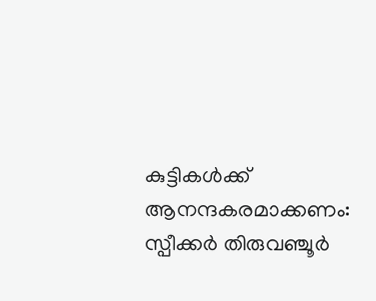കുട്ടികള്‍ക്ക് ആനന്ദകരമാക്കണം: സ്പീക്കര്‍ തിരുവഞ്ചൂര്‍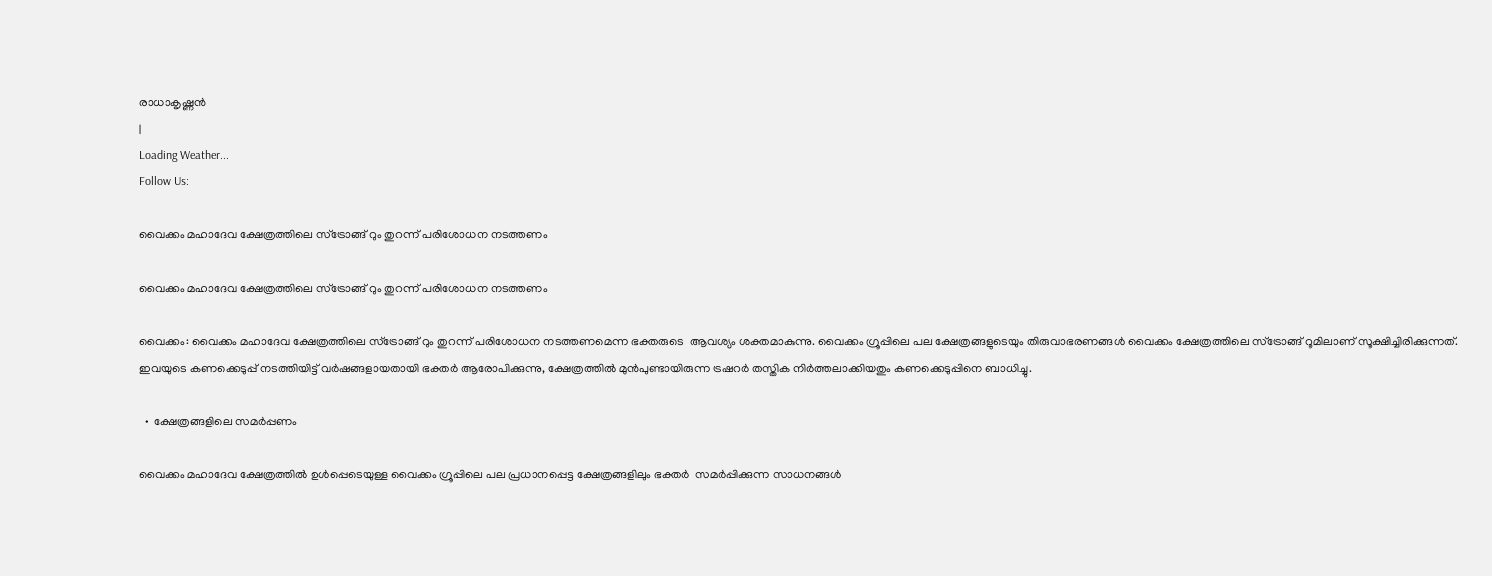രാധാകൃഷ്ണന്‍
|
Loading Weather...
Follow Us:

വൈക്കം മഹാദേവ ക്ഷേത്രത്തിലെ സ്ട്രോങ്ങ് റും തുറന്ന് പരിശോധന നടത്തണം

വൈക്കം മഹാദേവ ക്ഷേത്രത്തിലെ സ്ട്രോങ്ങ് റും തുറന്ന് പരിശോധന നടത്തണം

വൈക്കം: വൈക്കം മഹാദേവ ക്ഷേത്രത്തിലെ സ്ട്രോങ്ങ് റും തുറന്ന് പരിശോധന നടത്തണമെന്ന ഭക്തരുടെ  ആവശ്യം ശക്തമാകുന്നു. വൈക്കം ഗ്രൂപ്പിലെ പല ക്ഷേത്രങ്ങളുടെയും തിരുവാഭരണങ്ങൾ വൈക്കം ക്ഷേത്രത്തിലെ സ്ട്രോങ്ങ് റൂമിലാണ് സൂക്ഷിച്ചിരിക്കുന്നത്. ഇവയുടെ കണക്കെടുപ്പ് നടത്തിയിട്ട് വർഷങ്ങളായതായി ഭക്തർ ആരോപിക്കുന്നു, ക്ഷേത്രത്തിൽ മുൻപുണ്ടായിരുന്ന ട്രഷറർ തസ്തിക നിർത്തലാക്കിയതും കണക്കെടുപ്പിനെ ബാധിച്ചു.

  •  ക്ഷേത്രങ്ങളിലെ സമർപ്പണം

വൈക്കം മഹാദേവ ക്ഷേത്രത്തിൽ ഉൾപ്പെടെയുള്ള വൈക്കം ഗ്രൂപ്പിലെ പല പ്രധാനപ്പെട്ട ക്ഷേത്രങ്ങളിലും ഭക്തർ  സമർപ്പിക്കുന്ന സാധനങ്ങൾ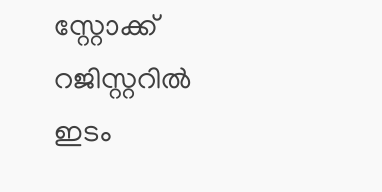സ്റ്റോക്ക് റജിസ്റ്ററിൽ ഇടം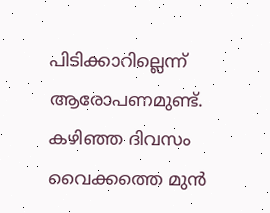പിടിക്കാറില്ലെന്ന് ആരോപണമുണ്ട്. കഴിഞ്ഞ ദിവസം വൈക്കത്തെ മുൻ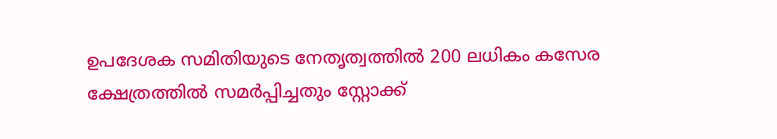ഉപദേശക സമിതിയുടെ നേതൃത്വത്തിൽ 200 ലധികം കസേര ക്ഷേത്രത്തിൽ സമർപ്പിച്ചതും സ്റ്റോക്ക്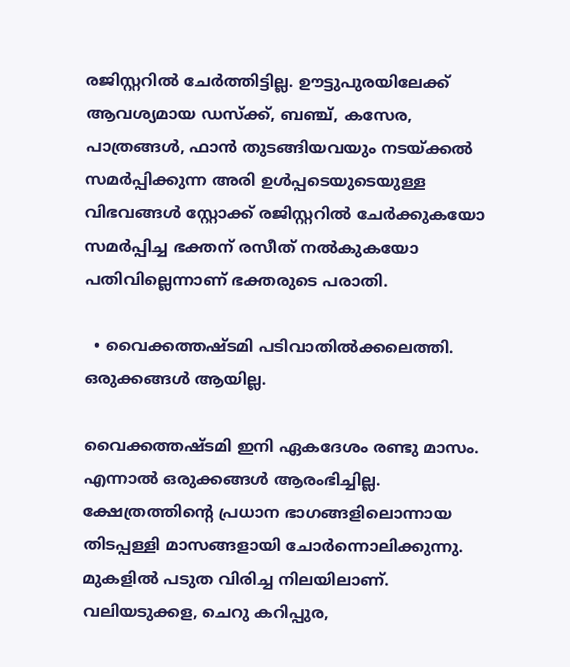രജിസ്റ്ററിൽ ചേർത്തിട്ടില്ല. ഊട്ടുപുരയിലേക്ക് ആവശ്യമായ ഡസ്ക്ക്, ബഞ്ച്, കസേര, പാത്രങ്ങൾ, ഫാൻ തുടങ്ങിയവയും നടയ്ക്കൽ സമർപ്പിക്കുന്ന അരി ഉൾപ്പടെയുടെയുള്ള വിഭവങ്ങൾ സ്റ്റോക്ക് രജിസ്റ്ററിൽ ചേർക്കുകയോ സമർപ്പിച്ച ഭക്തന് രസീത് നൽകുകയോ പതിവില്ലെന്നാണ് ഭക്തരുടെ പരാതി.

  • വൈക്കത്തഷ്ടമി പടിവാതിൽക്കലെത്തി. ഒരുക്കങ്ങൾ ആയില്ല.

വൈക്കത്തഷ്ടമി ഇനി ഏകദേശം രണ്ടു മാസം. എന്നാൽ ഒരുക്കങ്ങൾ ആരംഭിച്ചില്ല. ക്ഷേത്രത്തിന്റെ പ്രധാന ഭാഗങ്ങളിലൊന്നായ തിടപ്പള്ളി മാസങ്ങളായി ചോർന്നൊലിക്കുന്നു.  മുകളിൽ പടുത വിരിച്ച നിലയിലാണ്. വലിയടുക്കള, ചെറു കറിപ്പുര,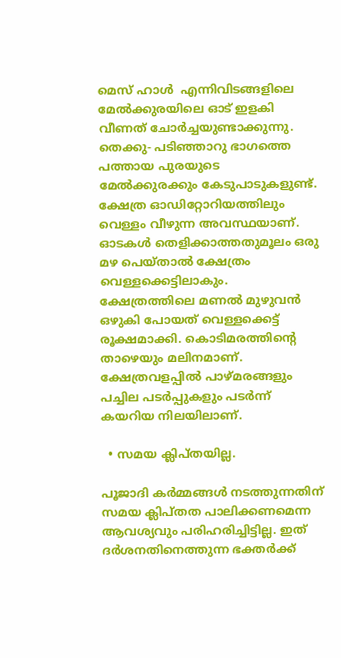മെസ് ഹാൾ  എന്നിവിടങ്ങളിലെ മേൽക്കുരയിലെ ഓട് ഇളകി വീണത് ചോർച്ചയുണ്ടാക്കുന്നു.  തെക്കു- പടിഞ്ഞാറു ഭാഗത്തെ പത്തായ പുരയുടെ മേൽക്കുരക്കും കേടുപാടുകളുണ്ട്. ക്ഷേത്ര ഓഡിറ്റോറിയത്തിലും വെള്ളം വീഴുന്ന അവസ്ഥയാണ്. ഓടകൾ തെളിക്കാത്തതുമൂലം ഒരു മഴ പെയ്താൽ ക്ഷേത്രം വെള്ളക്കെട്ടിലാകും. ക്ഷേത്രത്തിലെ മണൽ മുഴുവൻ ഒഴുകി പോയത് വെള്ളക്കെട്ട് രൂക്ഷമാക്കി. കൊടിമരത്തിന്റെ താഴെയും മലിനമാണ്.  ക്ഷേത്രവളപ്പിൽ പാഴ്മരങ്ങളും പച്ചില പടർപ്പുകളും പടർന്ന് കയറിയ നിലയിലാണ്.

  • സമയ ക്ലിപ്തയില്ല.

പൂജാദി കർമ്മങ്ങൾ നടത്തുന്നതിന് സമയ ക്ലിപ്തത പാലിക്കണമെന്ന ആവശ്യവും പരിഹരിച്ചിട്ടില്ല. ഇത് ദർശനതിനെത്തുന്ന ഭക്തർക്ക്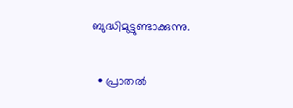ബുദ്ധിമുട്ടുണ്ടാക്കുന്നു.

  • പ്രാതൽ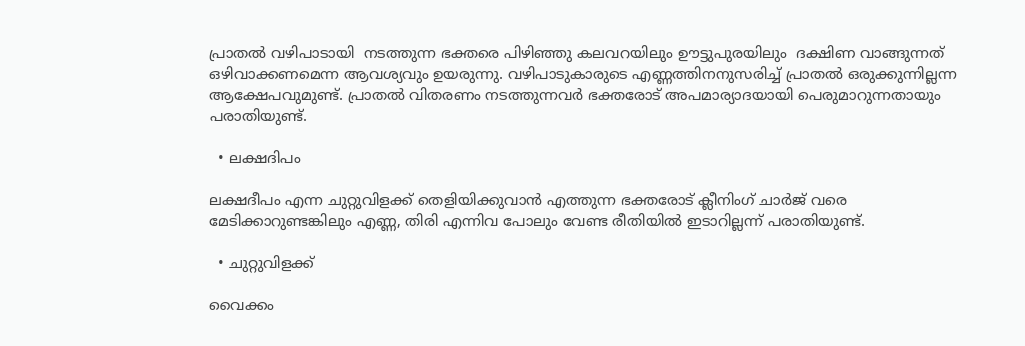പ്രാതൽ വഴിപാടായി  നടത്തുന്ന ഭക്തരെ പിഴിഞ്ഞു കലവറയിലും ഊട്ടുപുരയിലും  ദക്ഷിണ വാങ്ങുന്നത് ഒഴിവാക്കണമെന്ന ആവശ്യവും ഉയരുന്നു. വഴിപാടുകാരുടെ എണ്ണത്തിനനുസരിച്ച് പ്രാതൽ ഒരുക്കുന്നില്ലന്ന ആക്ഷേപവുമുണ്ട്. പ്രാതൽ വിതരണം നടത്തുന്നവർ ഭക്തരോട് അപമാര്യാദയായി പെരുമാറുന്നതായും പരാതിയുണ്ട്.

  • ലക്ഷദിപം

ലക്ഷദീപം എന്ന ചുറ്റുവിളക്ക് തെളിയിക്കുവാൻ എത്തുന്ന ഭക്തരോട് ക്ലീനിംഗ് ചാർജ് വരെ മേടിക്കാറുണ്ടങ്കിലും എണ്ണ, തിരി എന്നിവ പോലും വേണ്ട രീതിയിൽ ഇടാറില്ലന്ന് പരാതിയുണ്ട്.

  • ചുറ്റുവിളക്ക്

വൈക്കം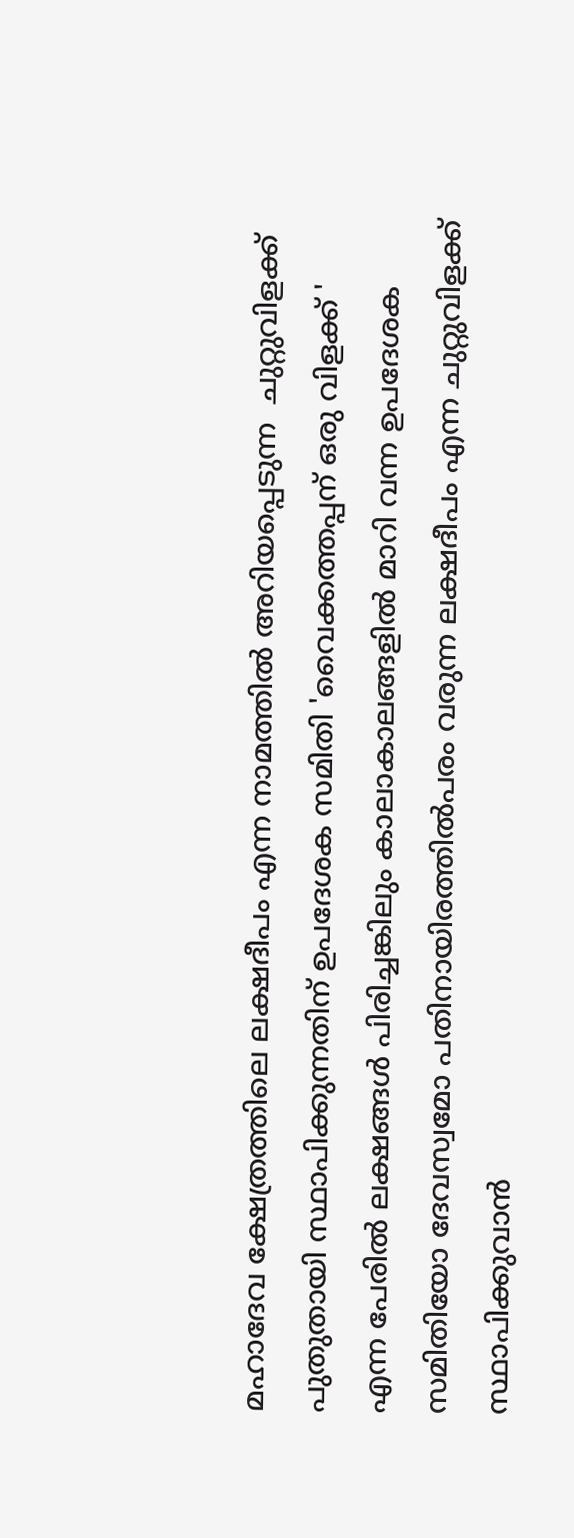മഹാദേവ ക്ഷേത്രത്തിലെ ലക്ഷദീപം എന്ന നാമത്തിൽ അറിയപ്പെടുന്ന  ചുറ്റുവിളക്ക് പുതുതായി സ്ഥാപിക്കുന്നതിന് ഉപദേശക സമിതി 'വൈക്കത്തപ്പന് ഒരു വിളക്ക് ' എന്ന പേരിൽ ലക്ഷങ്ങൾ പിരിച്ചങ്കിലും കാലാകാലങ്ങളിൽ മാറി വന്ന ഉപദേശക സമിതിയോ ദേവസ്വമോ പതിനായിരത്തിൽപരം വരുന്ന ലക്ഷദീപം എന്ന ചുറ്റുവിളക്ക് സ്ഥാപിക്കുവാൻ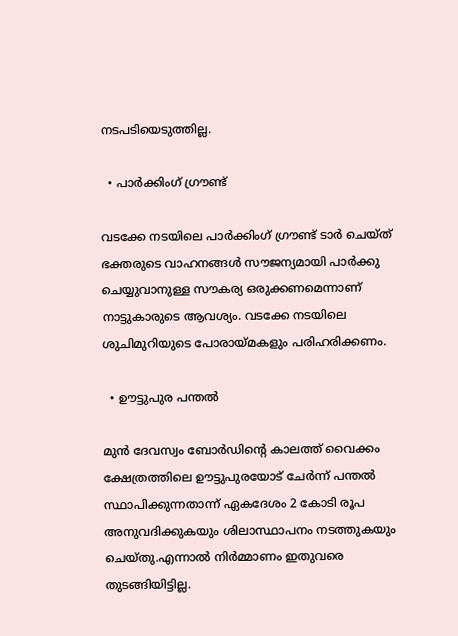നടപടിയെടുത്തില്ല.

  • പാർക്കിംഗ് ഗ്രൗണ്ട്

വടക്കേ നടയിലെ പാർക്കിംഗ് ഗ്രൗണ്ട് ടാർ ചെയ്ത് ഭക്തരുടെ വാഹനങ്ങൾ സൗജന്യമായി പാർക്കു ചെയ്യുവാനുള്ള സൗകര്യ ഒരുക്കണമെന്നാണ് നാട്ടുകാരുടെ ആവശ്യം. വടക്കേ നടയിലെ ശുചിമുറിയുടെ പോരായ്മകളും പരിഹരിക്കണം.

  • ഊട്ടുപുര പന്തൽ

മുൻ ദേവസ്വം ബോർഡിന്റെ കാലത്ത് വൈക്കം ക്ഷേത്രത്തിലെ ഊട്ടുപുരയോട് ചേർന്ന് പന്തൽ സ്ഥാപിക്കുന്നതാന്ന് ഏകദേശം 2 കോടി രൂപ അനുവദിക്കുകയും ശിലാസ്ഥാപനം നടത്തുകയും ചെയ്തു.എന്നാൽ നിർമ്മാണം ഇതുവരെ തുടങ്ങിയിട്ടില്ല.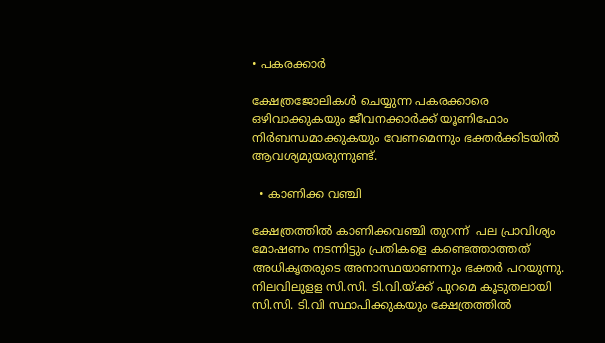• പകരക്കാർ

ക്ഷേത്രജോലികൾ ചെയ്യുന്ന പകരക്കാരെ ഒഴിവാക്കുകയും ജീവനക്കാർക്ക് യൂണിഫോം നിർബന്ധമാക്കുകയും വേണമെന്നും ഭക്തർക്കിടയിൽ ആവശ്യമുയരുന്നുണ്ട്.

  • കാണിക്ക വഞ്ചി

ക്ഷേത്രത്തിൽ കാണിക്കവഞ്ചി തുറന്ന്  പല പ്രാവിശ്യം മോഷണം നടന്നിട്ടും പ്രതികളെ കണ്ടെത്താത്തത് അധികൃതരുടെ അനാസ്ഥയാണന്നും ഭക്തർ പറയുന്നു. നിലവിലുളള സി.സി. ടി.വി.യ്ക്ക് പുറമെ കൂടുതലായി സി.സി. ടി.വി സ്ഥാപിക്കുകയും ക്ഷേത്രത്തിൽ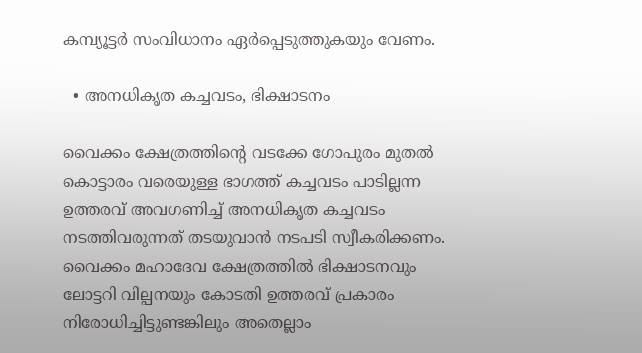കമ്പ്യൂട്ടർ സംവിധാനം ഏർപ്പെടുത്തുകയും വേണം.

  • അനധികൃത കച്ചവടം, ഭിക്ഷാടനം

വൈക്കം ക്ഷേത്രത്തിന്റെ വടക്കേ ഗോപുരം മുതൽ കൊട്ടാരം വരെയുള്ള ഭാഗത്ത് കച്ചവടം പാടില്ലന്ന ഉത്തരവ് അവഗണിച്ച് അനധികൃത കച്ചവടം നടത്തിവരുന്നത് തടയുവാൻ നടപടി സ്വീകരിക്കണം.  വൈക്കം മഹാദേവ ക്ഷേത്രത്തിൽ ഭിക്ഷാടനവും ലോട്ടറി വില്പനയും കോടതി ഉത്തരവ് പ്രകാരം നിരോധിച്ചിട്ടുണ്ടങ്കിലും അതെല്ലാം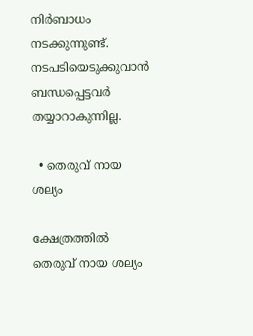നിർബാധം നടക്കുന്നുണ്ട്. നടപടിയെടുക്കുവാൻ ബന്ധപ്പെട്ടവർ തയ്യാറാകുന്നില്ല.

  • തെരുവ് നായ ശല്യം

ക്ഷേത്രത്തിൽ തെരുവ് നായ ശല്യം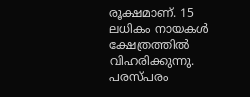രൂക്ഷമാണ്. 15 ലധികം നായകൾ ക്ഷേത്രത്തിൽ വിഹരിക്കുന്നു. പരസ്പരം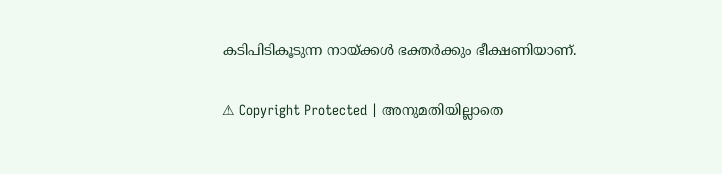കടിപിടികൂടുന്ന നായ്ക്കൾ ഭക്തർക്കും ഭീക്ഷണിയാണ്.

⚠ Copyright Protected | അനുമതിയില്ലാതെ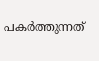പകർത്തുന്നത്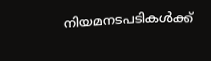നിയമനടപടികൾക്ക്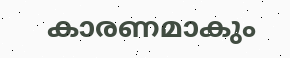കാരണമാകും